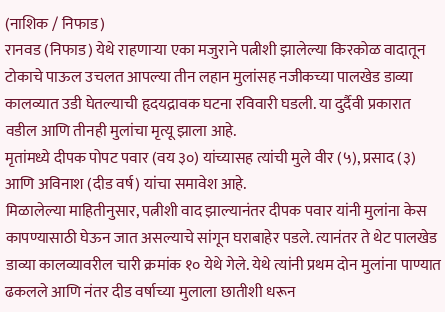(नाशिक / निफाड)
रानवड (निफाड) येथे राहणाऱ्या एका मजुराने पत्नीशी झालेल्या किरकोळ वादातून टोकाचे पाऊल उचलत आपल्या तीन लहान मुलांसह नजीकच्या पालखेड डाव्या कालव्यात उडी घेतल्याची हृदयद्रावक घटना रविवारी घडली. या दुर्दैवी प्रकारात वडील आणि तीनही मुलांचा मृत्यू झाला आहे.
मृतांमध्ये दीपक पोपट पवार (वय ३०) यांच्यासह त्यांची मुले वीर (५), प्रसाद (३) आणि अविनाश (दीड वर्ष) यांचा समावेश आहे.
मिळालेल्या माहितीनुसार, पत्नीशी वाद झाल्यानंतर दीपक पवार यांनी मुलांना केस कापण्यासाठी घेऊन जात असल्याचे सांगून घराबाहेर पडले. त्यानंतर ते थेट पालखेड डाव्या कालव्यावरील चारी क्रमांक १० येथे गेले. येथे त्यांनी प्रथम दोन मुलांना पाण्यात ढकलले आणि नंतर दीड वर्षाच्या मुलाला छातीशी धरून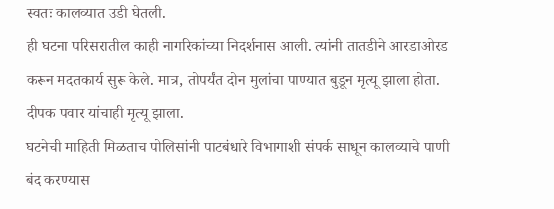स्वतः कालव्यात उडी घेतली.
ही घटना परिसरातील काही नागरिकांच्या निदर्शनास आली. त्यांनी तातडीने आरडाओरड करून मदतकार्य सुरू केले. मात्र, तोपर्यंत दोन मुलांचा पाण्यात बुडून मृत्यू झाला होता. दीपक पवार यांचाही मृत्यू झाला.
घटनेची माहिती मिळताच पोलिसांनी पाटबंधारे विभागाशी संपर्क साधून कालव्याचे पाणी बंद करण्यास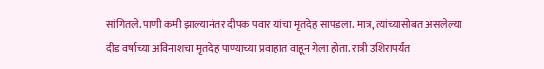सांगितले. पाणी कमी झाल्यानंतर दीपक पवार यांचा मृतदेह सापडला. मात्र, त्यांच्यासोबत असलेल्या दीड वर्षाच्या अविनाशचा मृतदेह पाण्याच्या प्रवाहात वाहून गेला होता. रात्री उशिरापर्यंत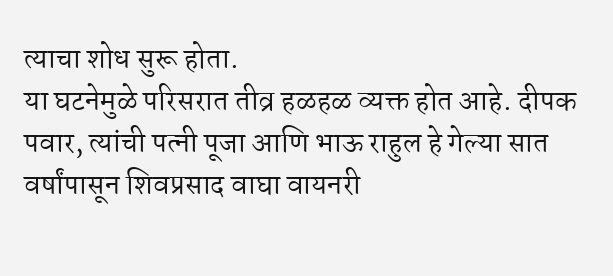त्याचा शोध सुरू होता.
या घटनेमुळे परिसरात तीव्र हळहळ व्यक्त होत आहे. दीपक पवार, त्यांची पत्नी पूजा आणि भाऊ राहुल हे गेल्या सात वर्षांपासून शिवप्रसाद वाघा वायनरी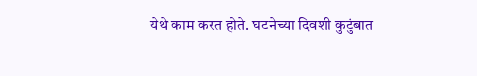येथे काम करत होते. घटनेच्या दिवशी कुटुंबात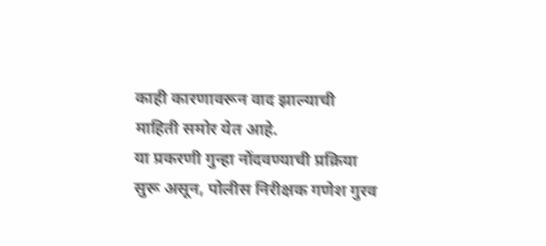काही कारणावरून वाद झाल्याची माहिती समोर येत आहे.
या प्रकरणी गुन्हा नोंदवण्याची प्रक्रिया सुरू असून, पोलीस निरीक्षक गणेश गुरव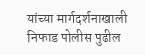यांच्या मार्गदर्शनाखाली निफाड पोलीस पुढील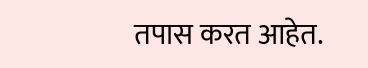तपास करत आहेत.